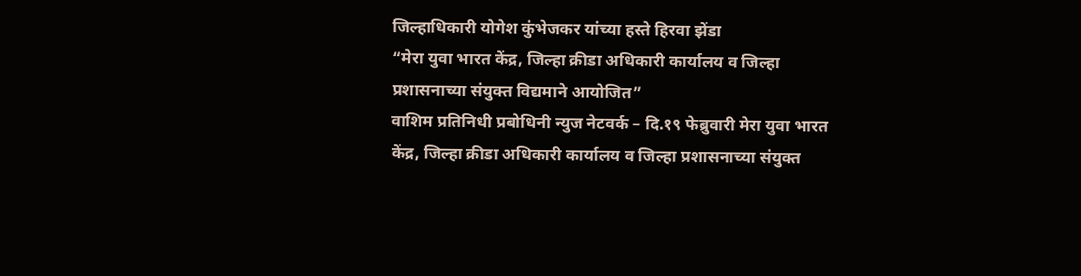जिल्हाधिकारी योगेश कुंभेजकर यांच्या हस्ते हिरवा झेंडा
“मेरा युवा भारत केंद्र, जिल्हा क्रीडा अधिकारी कार्यालय व जिल्हा प्रशासनाच्या संयुक्त विद्यमाने आयोजित”
वाशिम प्रतिनिधी प्रबोधिनी न्युज नेटवर्क – दि.१९ फेब्रुवारी मेरा युवा भारत केंद्र, जिल्हा क्रीडा अधिकारी कार्यालय व जिल्हा प्रशासनाच्या संयुक्त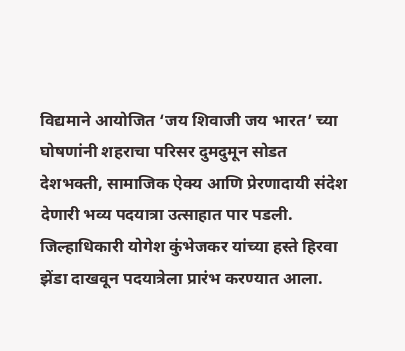विद्यमाने आयोजित ‘जय शिवाजी जय भारत’ च्या घोषणांनी शहराचा परिसर दुमदुमून सोडत देशभक्ती, सामाजिक ऐक्य आणि प्रेरणादायी संदेश देणारी भव्य पदयात्रा उत्साहात पार पडली. जिल्हाधिकारी योगेश कुंभेजकर यांच्या हस्ते हिरवा झेंडा दाखवून पदयात्रेला प्रारंभ करण्यात आला.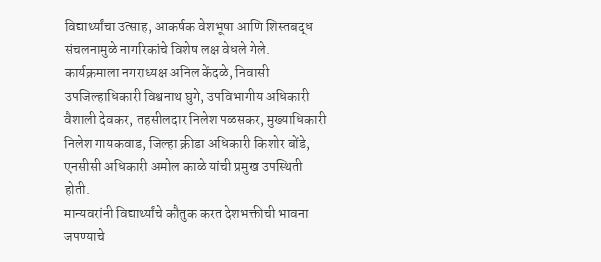विद्यार्थ्यांचा उत्साह, आकर्षक वेशभूषा आणि शिस्तबद्ध संचलनामुळे नागरिकांचे विशेष लक्ष वेधले गेले.
कार्यक्रमाला नगराध्यक्ष अनिल केंदळे, निवासी उपजिल्हाधिकारी विश्वनाथ घुगे, उपविभागीय अधिकारी वैशाली देवकर, तहसीलदार निलेश पळसकर, मुख्याधिकारी निलेश गायकवाड, जिल्हा क्रीडा अधिकारी किशोर बोंडे, एनसीसी अधिकारी अमोल काळे यांची प्रमुख उपस्थिती होती.
मान्यवरांनी विद्यार्थ्यांचे कौतुक करत देशभक्तीची भावना जपण्याचे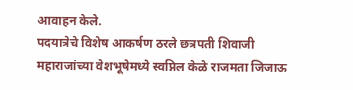आवाहन केले.
पदयात्रेचे विशेष आकर्षण ठरले छत्रपती शिवाजी महाराजांच्या वेशभूषेमध्ये स्वप्निल केळे राजमता जिजाऊ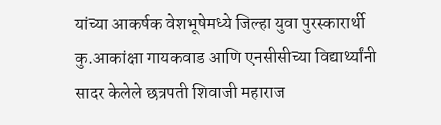यांच्या आकर्षक वेशभूषेमध्ये जिल्हा युवा पुरस्कारार्थी कु.आकांक्षा गायकवाड आणि एनसीसीच्या विद्यार्थ्यांनी सादर केलेले छत्रपती शिवाजी महाराज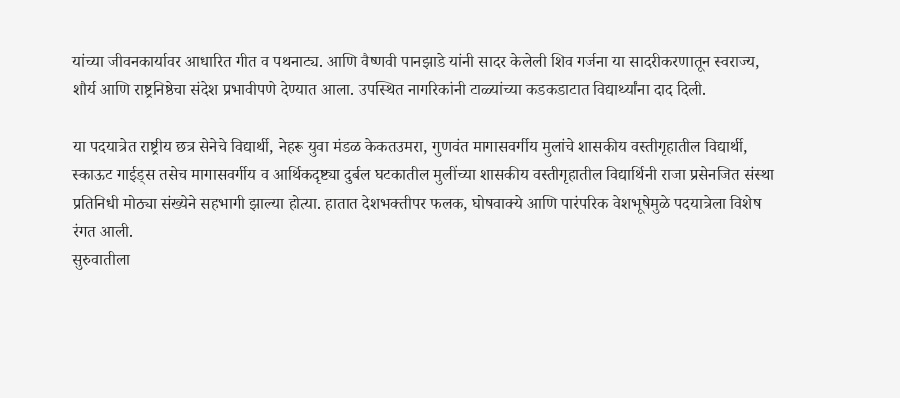यांच्या जीवनकार्यावर आधारित गीत व पथनाट्य. आणि वैष्णवी पानझाडे यांनी सादर केलेली शिव गर्जना या सादरीकरणातून स्वराज्य, शौर्य आणि राष्ट्रनिष्ठेचा संदेश प्रभावीपणे देण्यात आला. उपस्थित नागरिकांनी टाळ्यांच्या कडकडाटात विद्यार्थ्यांना दाद दिली.

या पदयात्रेत राष्ट्रीय छत्र सेनेचे विद्यार्थी, नेहरू युवा मंडळ केकतउमरा, गुणवंत मागासवर्गीय मुलांचे शासकीय वस्तीगृहातील विद्यार्थी, स्काऊट गाईड्स तसेच मागासवर्गीय व आर्थिकदृष्ट्या दुर्बल घटकातील मुलींच्या शासकीय वस्तीगृहातील विद्यार्थिनी राजा प्रसेनजित संस्था प्रतिनिधी मोठ्या संख्येने सहभागी झाल्या होत्या. हातात देशभक्तीपर फलक, घोषवाक्ये आणि पारंपरिक वेशभूषेमुळे पदयात्रेला विशेष रंगत आली.
सुरुवातीला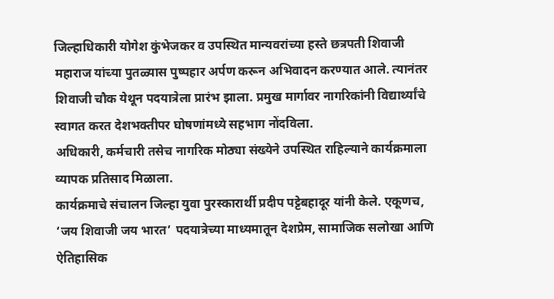जिल्हाधिकारी योगेश कुंभेजकर व उपस्थित मान्यवरांच्या हस्ते छत्रपती शिवाजी महाराज यांच्या पुतळ्यास पुष्पहार अर्पण करून अभिवादन करण्यात आले. त्यानंतर शिवाजी चौक येथून पदयात्रेला प्रारंभ झाला. प्रमुख मार्गावर नागरिकांनी विद्यार्थ्यांचे स्वागत करत देशभक्तीपर घोषणांमध्ये सहभाग नोंदविला.
अधिकारी, कर्मचारी तसेच नागरिक मोठ्या संख्येने उपस्थित राहिल्याने कार्यक्रमाला व्यापक प्रतिसाद मिळाला.
कार्यक्रमाचे संचालन जिल्हा युवा पुरस्कारार्थी प्रदीप पट्टेबहादूर यांनी केले. एकूणच, ‘जय शिवाजी जय भारत’ पदयात्रेच्या माध्यमातून देशप्रेम, सामाजिक सलोखा आणि ऐतिहासिक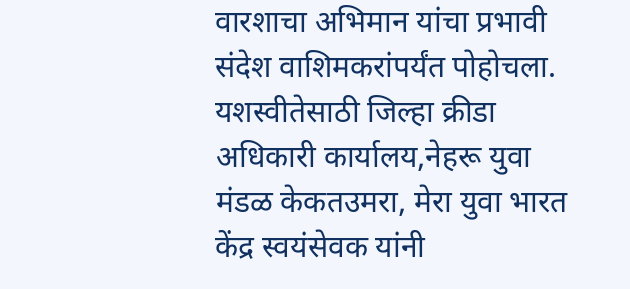वारशाचा अभिमान यांचा प्रभावी संदेश वाशिमकरांपर्यंत पोहोचला. यशस्वीतेसाठी जिल्हा क्रीडा अधिकारी कार्यालय,नेहरू युवा मंडळ केकतउमरा, मेरा युवा भारत केंद्र स्वयंसेवक यांनी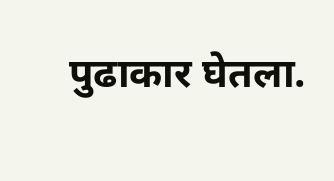पुढाकार घेतला.